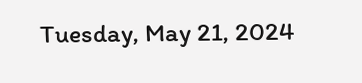Tuesday, May 21, 2024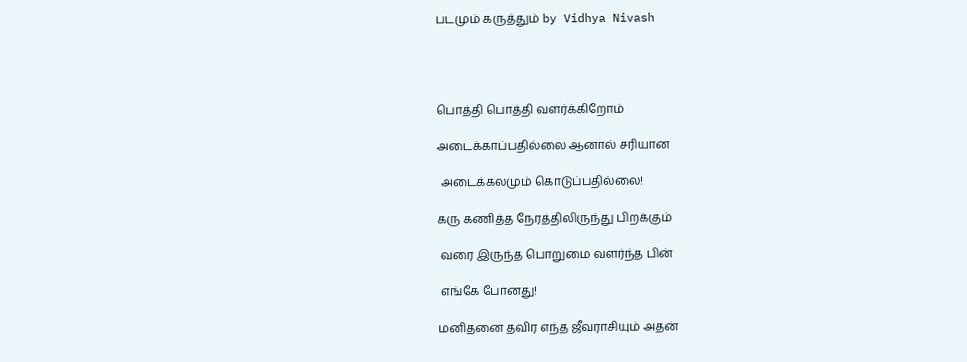படமும் கருத்தும் by Vidhya Nivash




பொத்தி பொத்தி வளர்க்கிறோம்

அடைக்காப்பதில்லை ஆனால் சரியான

 அடைக்கலமும் கொடுப்பதில்லை!

கரு கணித்த நேரத்திலிருந்து பிறக்கும்

 வரை இருந்த பொறுமை வளர்ந்த பின்

 எங்கே போனது!

மனிதனை தவிர எந்த ஜீவராசியும் அதன்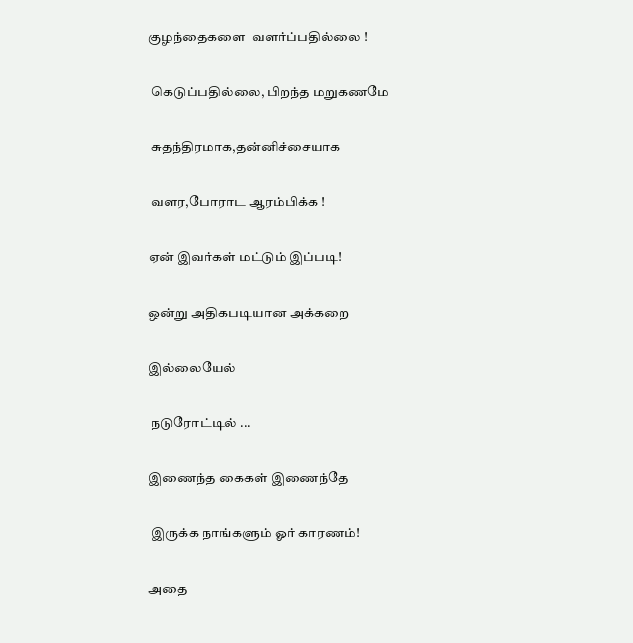குழந்தைகளை  வளர்ப்பதில்லை !

 கெடுப்பதில்லை, பிறந்த மறுகணமே

 சுதந்திரமாக,தன்னிச்சையாக

 வளர,போராட ஆரம்பிக்க !

ஏன் இவர்கள் மட்டும் இப்படி!

ஒன்று அதிகபடியான அக்கறை

இல்லையேல்

 நடுரோட்டில் ...

இணைந்த கைகள் இணைந்தே

 இருக்க நாங்களும் ஓர் காரணம்!

அதை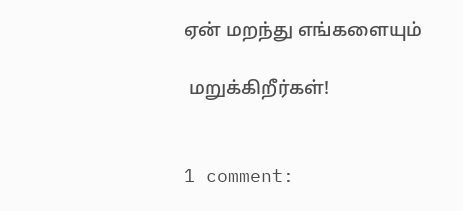ஏன் மறந்து எங்களையும்

 மறுக்கிறீர்கள்!


1 comment: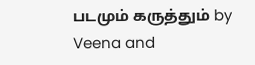படமும் கருத்தும் by Veena and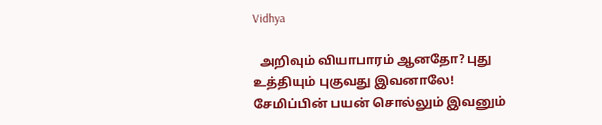Vidhya

  அறிவும் வியாபாரம் ஆனதோ? புது உத்தியும் புகுவது இவனாலே! சேமிப்பின் பயன் சொல்லும் இவனும்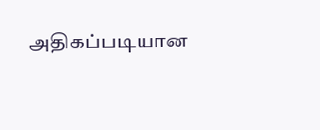அதிகப்படியான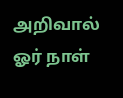அறிவால்  ஓர் நாள்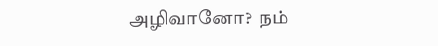அழிவானோ?  நம்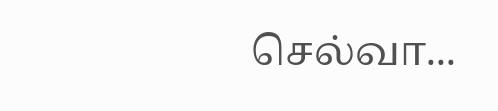செல்வா...